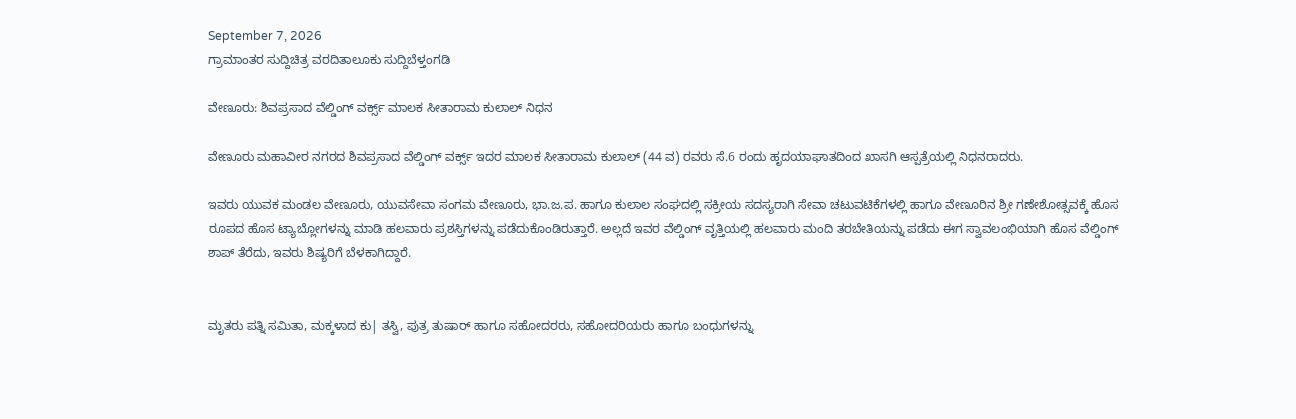September 7, 2026
ಗ್ರಾಮಾಂತರ ಸುದ್ದಿಚಿತ್ರ ವರದಿತಾಲೂಕು ಸುದ್ದಿಬೆಳ್ತಂಗಡಿ

ವೇಣೂರು: ಶಿವಪ್ರಸಾದ ವೆಲ್ಡಿಂಗ್ ವರ್ಕ್ಸ್ ಮಾಲಕ ಸೀತಾರಾಮ ಕುಲಾಲ್ ನಿಧನ

ವೇಣೂರು ಮಹಾವೀರ ನಗರದ ಶಿವಪ್ರಸಾದ ವೆಲ್ಡಿಂಗ್ ವರ್ಕ್ಸ್ ಇದರ ಮಾಲಕ ಸೀತಾರಾಮ ಕುಲಾಲ್ (44 ವ) ರವರು ಸೆ.6 ರಂದು ಹೃದಯಾಘಾತದಿಂದ ಖಾಸಗಿ ಆಸ್ಪತ್ರೆಯಲ್ಲಿ ನಿಧನರಾದರು.

ಇವರು ಯುವಕ ಮಂಡಲ ವೇಣೂರು, ಯುವಸೇವಾ ಸಂಗಮ ವೇಣೂರು, ಭಾ.ಜ.ಪ. ಹಾಗೂ ಕುಲಾಲ ಸಂಘದಲ್ಲಿ ಸಕ್ರೀಯ ಸದಸ್ಯರಾಗಿ ಸೇವಾ ಚಟುವಟಿಕೆಗಳಲ್ಲಿ ಹಾಗೂ ವೇಣೂರಿನ ಶ್ರೀ ಗಣೇಶೋತ್ಸವಕ್ಕೆ ಹೊಸ ರೂಪದ ಹೊಸ ಟ್ಯಾಬ್ಲೋಗಳನ್ನು ಮಾಡಿ ಹಲವಾರು ಪ್ರಶಸ್ತಿಗಳನ್ನು ಪಡೆದುಕೊಂಡಿರುತ್ತಾರೆ. ಅಲ್ಲದೆ ಇವರ ವೆಲ್ಡಿಂಗ್ ವೃತ್ತಿಯಲ್ಲಿ ಹಲವಾರು ಮಂದಿ ತರಬೇತಿಯನ್ನು ಪಡೆದು ಈಗ ಸ್ವಾವಲಂಭಿಯಾಗಿ ಹೊಸ ವೆಲ್ಡಿಂಗ್ ಶಾಪ್ ತೆರೆದು, ಇವರು ಶಿಷ್ಯರಿಗೆ ಬೆಳಕಾಗಿದ್ದಾರೆ.


ಮೃತರು ಪತ್ನಿ ಸಮಿತಾ, ಮಕ್ಕಳಾದ ಕು| ತಸ್ವಿ, ಪುತ್ರ ತುಷಾರ್ ಹಾಗೂ ಸಹೋದರರು, ಸಹೋದರಿಯರು ಹಾಗೂ ಬಂಧುಗಳನ್ನು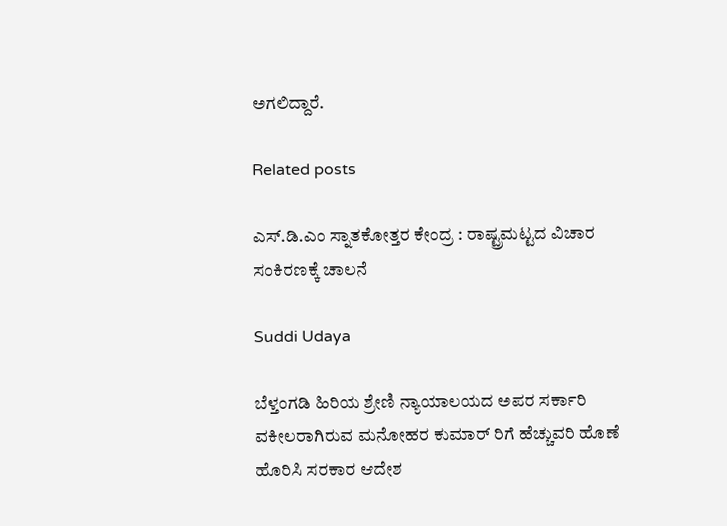ಅಗಲಿದ್ದಾರೆ.

Related posts

ಎಸ್.ಡಿ.ಎಂ ಸ್ನಾತಕೋತ್ತರ ಕೇಂದ್ರ : ರಾಷ್ಟ್ರಮಟ್ಟದ ವಿಚಾರ ಸಂಕಿರಣಕ್ಕೆ ಚಾಲನೆ

Suddi Udaya

ಬೆಳ್ತಂಗಡಿ ಹಿರಿಯ ಶ್ರೇಣಿ ನ್ಯಾಯಾಲಯದ ಅಪರ ಸರ್ಕಾರಿ ವಕೀಲರಾಗಿರುವ ಮನೋಹರ ಕುಮಾರ್ ರಿಗೆ ಹೆಚ್ಚುವರಿ ಹೊಣೆ ಹೊರಿಸಿ ಸರಕಾರ ಆದೇಶ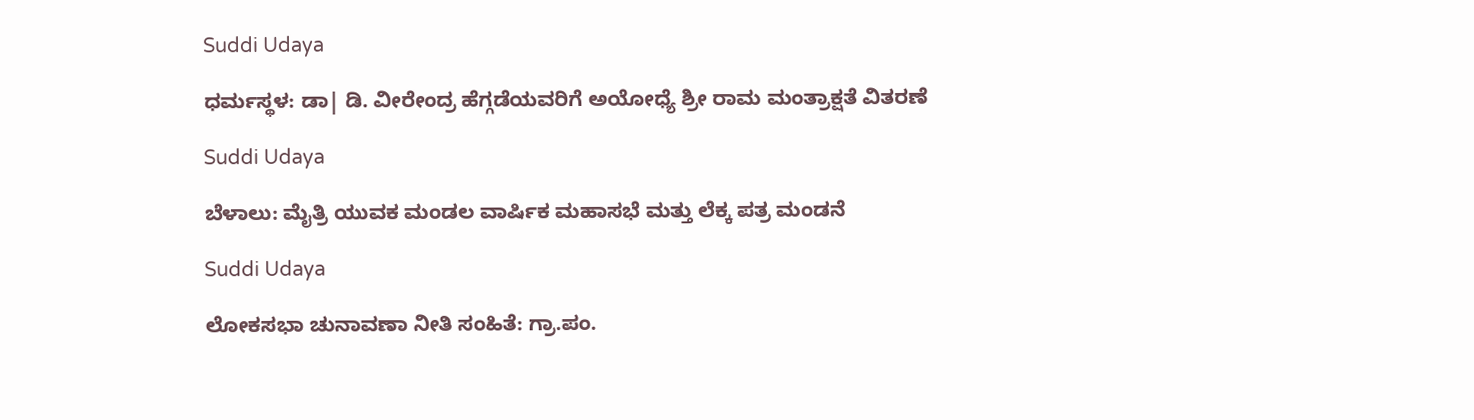Suddi Udaya

ಧರ್ಮಸ್ಥಳ: ಡಾ| ಡಿ. ವೀರೇಂದ್ರ ಹೆಗ್ಗಡೆಯವರಿಗೆ ಅಯೋಧ್ಯೆ ಶ್ರೀ ರಾಮ ಮಂತ್ರಾಕ್ಷತೆ ವಿತರಣೆ

Suddi Udaya

ಬೆಳಾಲು: ಮೈತ್ರಿ ಯುವಕ ಮಂಡಲ ವಾರ್ಷಿಕ ಮಹಾಸಭೆ ಮತ್ತು ಲೆಕ್ಕ ಪತ್ರ ಮಂಡನೆ

Suddi Udaya

ಲೋಕಸಭಾ ಚುನಾವಣಾ ನೀತಿ ಸಂಹಿತೆ: ಗ್ರಾ.ಪಂ.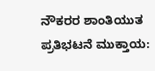ನೌಕರರ ಶಾಂತಿಯುತ ಪ್ರತಿಭಟನೆ ಮುಕ್ತಾಯ: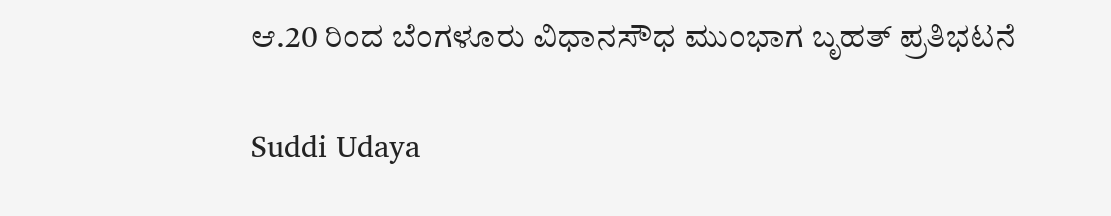ಆ.20 ರಿಂದ ಬೆಂಗಳೂರು ವಿಧಾನಸೌಧ ಮುಂಭಾಗ ಬೃಹತ್ ಪ್ರತಿಭಟನೆ

Suddi Udaya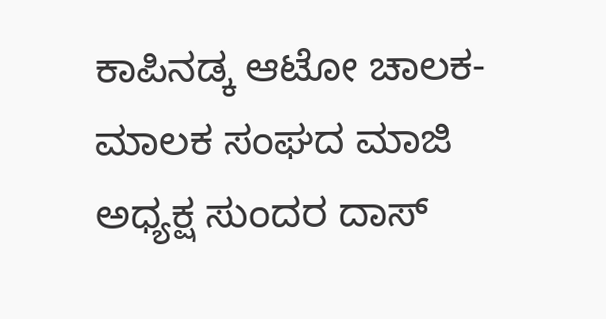ಕಾಪಿನಡ್ಕ ಆಟೋ ಚಾಲಕ- ಮಾಲಕ ಸಂಘದ ಮಾಜಿ ಅಧ್ಯಕ್ಷ ಸುಂದರ ದಾಸ್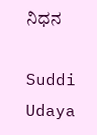ನಿಧನ

Suddi Udaya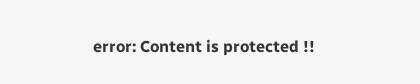error: Content is protected !!